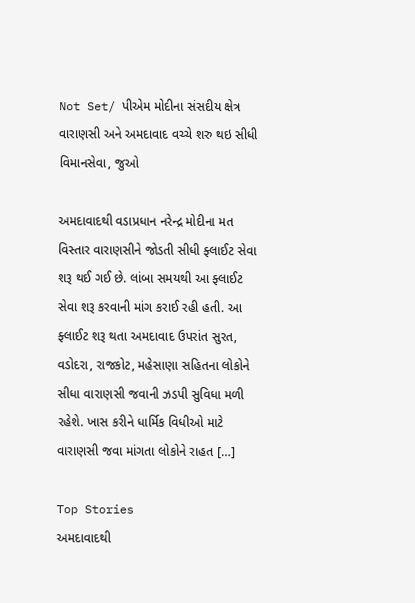Not Set/ પીએમ મોદીના સંસદીય ક્ષેત્ર વારાણસી અને અમદાવાદ વચ્ચે શરુ થઇ સીધી વિમાનસેવા, જુઓ

અમદાવાદથી વડાપ્રધાન નરેન્દ્ર મોદીના મત વિસ્તાર વારાણસીને જોડતી સીધી ફ્લાઈટ સેવા શરૂ થઈ ગઈ છે. લાંબા સમયથી આ ફ્લાઈટ સેવા શરૂ કરવાની માંગ કરાઈ રહી હતી. આ ફ્લાઈટ શરૂ થતા અમદાવાદ ઉપરાંત સુરત, વડોદરા, રાજકોટ, મહેસાણા સહિતના લોકોને સીધા વારાણસી જવાની ઝડપી સુવિધા મળી રહેશે. ખાસ કરીને ધાર્મિક વિધીઓ માટે વારાણસી જવા માંગતા લોકોને રાહત […]

Top Stories
અમદાવાદથી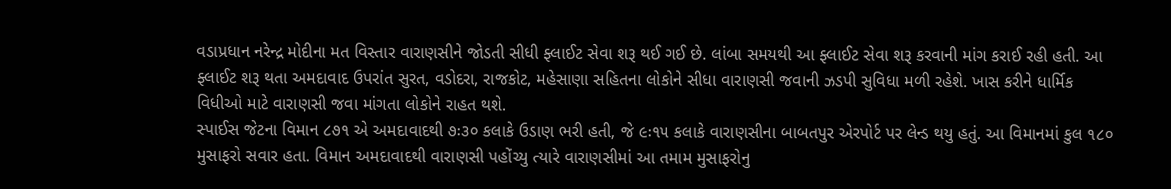વડાપ્રધાન નરેન્દ્ર મોદીના મત વિસ્તાર વારાણસીને જોડતી સીધી ફ્લાઈટ સેવા શરૂ થઈ ગઈ છે. લાંબા સમયથી આ ફ્લાઈટ સેવા શરૂ કરવાની માંગ કરાઈ રહી હતી. આ ફ્લાઈટ શરૂ થતા અમદાવાદ ઉપરાંત સુરત, વડોદરા, રાજકોટ, મહેસાણા સહિતના લોકોને સીધા વારાણસી જવાની ઝડપી સુવિધા મળી રહેશે. ખાસ કરીને ધાર્મિક વિધીઓ માટે વારાણસી જવા માંગતા લોકોને રાહત થશે.
સ્પાઈસ જેટના વિમાન ૮૭૧ એ અમદાવાદથી ૭ઃ૩૦ કલાકે ઉડાણ ભરી હતી, જે ૯ઃ૧૫ કલાકે વારાણસીના બાબતપુર એરપોર્ટ પર લેન્ડ થયુ હતું. આ વિમાનમાં કુલ ૧૮૦ મુસાફરો સવાર હતા. વિમાન અમદાવાદથી વારાણસી પહોંચ્યુ ત્યારે વારાણસીમાં આ તમામ મુસાફરોનુ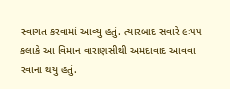સ્વાગત કરવામાં આવ્યુ હતું. ત્યારબાદ સવારે ૯ઃ૫૫ કલાકે આ વિમાન વારાણસીથી અમદાવાદ આવવા રવાના થયુ હતું.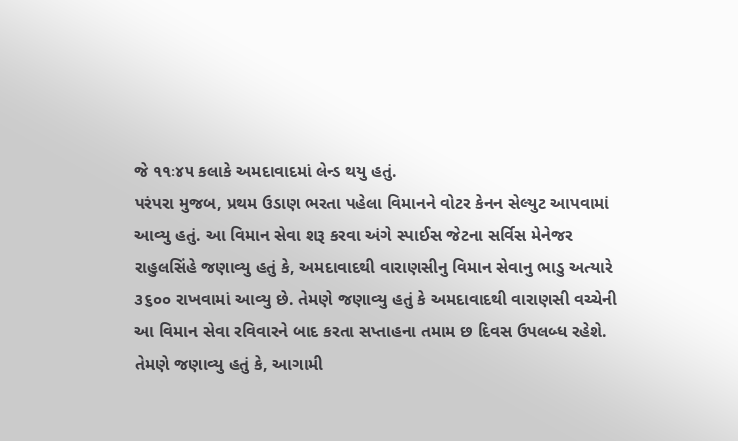જે ૧૧ઃ૪૫ કલાકે અમદાવાદમાં લેન્ડ થયુ હતું.
પરંપરા મુજબ, પ્રથમ ઉડાણ ભરતા પહેલા વિમાનને વોટર કેનન સેલ્યુટ આપવામાં આવ્યુ હતું. આ વિમાન સેવા શરૂ કરવા અંગે સ્પાઈસ જેટના સર્વિસ મેનેજર રાહુલસિંહે જણાવ્યુ હતું કે, અમદાવાદથી વારાણસીનુ વિમાન સેવાનુ ભાડુ અત્યારે ૩૬૦૦ રાખવામાં આવ્યુ છે. તેમણે જણાવ્યુ હતું કે અમદાવાદથી વારાણસી વચ્ચેની આ વિમાન સેવા રવિવારને બાદ કરતા સપ્તાહના તમામ છ દિવસ ઉપલબ્ધ રહેશે. તેમણે જણાવ્યુ હતું કે, આગામી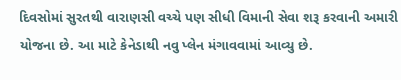દિવસોમાં સુરતથી વારાણસી વચ્ચે પણ સીધી વિમાની સેવા શરૂ કરવાની અમારી યોજના છે. આ માટે કેનેડાથી નવુ પ્લેન મંગાવવામાં આવ્યુ છે.